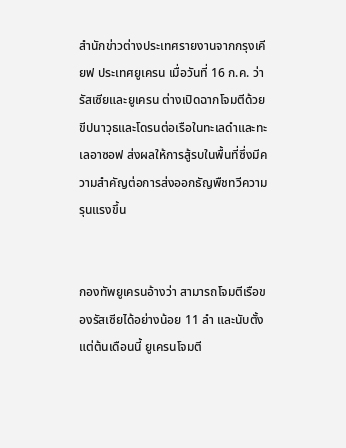สำนักข่าวต่างประเทศรายงานจากกรุงเคียฟ ประเทศยูเครน เมื่อวันที่ 16 ก.ค. ว่า รัสเซียและยูเครน ต่างเปิดฉากโจมตีด้วยขีปนาวุธและโดรนต่อเรือในทะเลดำและทะเลอาซอฟ ส่งผลให้การสู้รบในพื้นที่ซึ่งมีความสำคัญต่อการส่งออกธัญพืชทวีความรุนแรงขึ้น


กองทัพยูเครนอ้างว่า สามารถโจมตีเรือของรัสเซียได้อย่างน้อย 11 ลำ และนับตั้งแต่ต้นเดือนนี้ ยูเครนโจมตี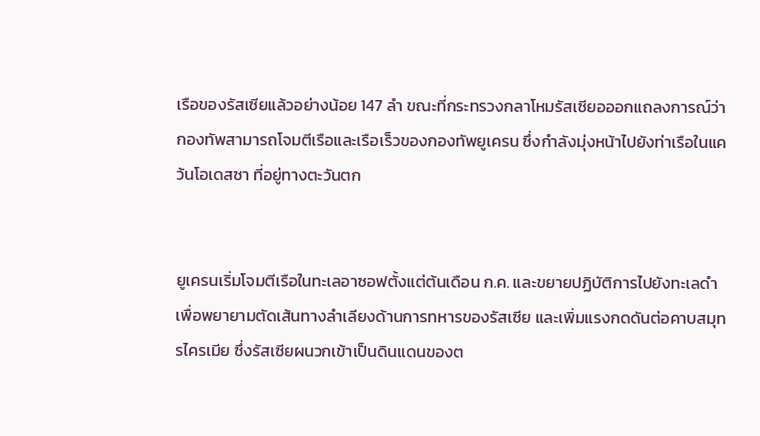เรือของรัสเซียแล้วอย่างน้อย 147 ลำ ขณะที่กระทรวงกลาโหมรัสเซียอออกแถลงการณ์ว่า กองทัพสามารถโจมตีเรือและเรือเร็วของกองทัพยูเครน ซึ่งกำลังมุ่งหน้าไปยังท่าเรือในแคว้นโอเดสซา ที่อยู่ทางตะวันตก


ยูเครนเริ่มโจมตีเรือในทะเลอาซอฟตั้งแต่ต้นเดือน ก.ค. และขยายปฏิบัติการไปยังทะเลดำ เพื่อพยายามตัดเส้นทางลำเลียงด้านการทหารของรัสเซีย และเพิ่มแรงกดดันต่อคาบสมุทรไครเมีย ซึ่งรัสเซียผนวกเข้าเป็นดินแดนของต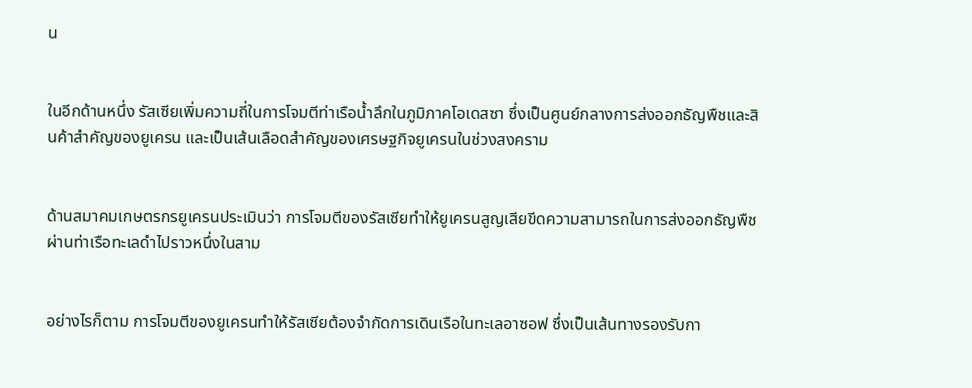น


ในอีกด้านหนึ่ง รัสเซียเพิ่มความถี่ในการโจมตีท่าเรือน้ำลึกในภูมิภาคโอเดสซา ซึ่งเป็นศูนย์กลางการส่งออกธัญพืชและสินค้าสำคัญของยูเครน และเป็นเส้นเลือดสำคัญของเศรษฐกิจยูเครนในช่วงสงคราม


ด้านสมาคมเกษตรกรยูเครนประเมินว่า การโจมตีของรัสเซียทำให้ยูเครนสูญเสียขีดความสามารถในการส่งออกธัญพืชผ่านท่าเรือทะเลดำไปราวหนึ่งในสาม


อย่างไรก็ตาม การโจมตีของยูเครนทำให้รัสเซียต้องจำกัดการเดินเรือในทะเลอาซอฟ ซึ่งเป็นเส้นทางรองรับกา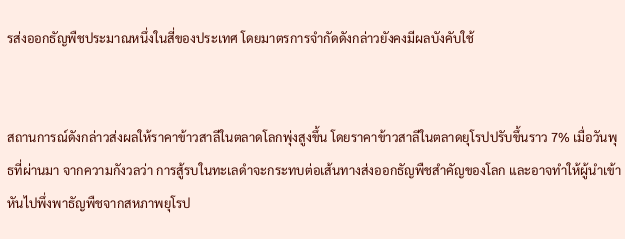รส่งออกธัญพืชประมาณหนึ่งในสี่ของประเทศ โดยมาตรการจำกัดดังกล่าวยังคงมีผลบังคับใช้


สถานการณ์ดังกล่าวส่งผลให้ราคาข้าวสาลีในตลาดโลกพุ่งสูงขึ้น โดยราคาข้าวสาลีในตลาดยุโรปปรับขึ้นราว 7% เมื่อวันพุธที่ผ่านมา จากความกังวลว่า การสู้รบในทะเลดำจะกระทบต่อเส้นทางส่งออกธัญพืชสำคัญของโลก และอาจทำให้ผู้นำเข้าหันไปพึ่งพาธัญพืชจากสหภาพยุโรป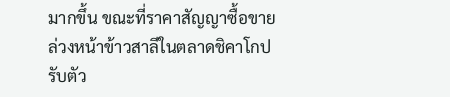มากขึ้น ขณะที่ราคาสัญญาซื้อขายล่วงหน้าข้าวสาลีในตลาดชิคาโกปรับตัว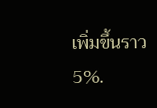เพิ่มขึ้นราว 5%.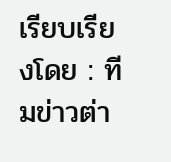เรียบเรียงโดย : ทีมข่าวต่า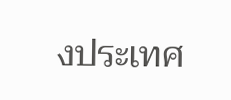งประเทศ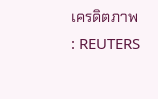เครดิตภาพ : REUTERS